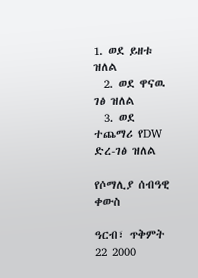1. ወደ ይዘቱ ዝለል
  2. ወደ ዋናዉ ገፅ ዝለል
  3. ወደ ተጨማሪ የDW ድረ-ገፅ ዝለል

የሶማሊያ ሰብዓዊ ቀውስ

ዓርብ፣ ጥቅምት 22 2000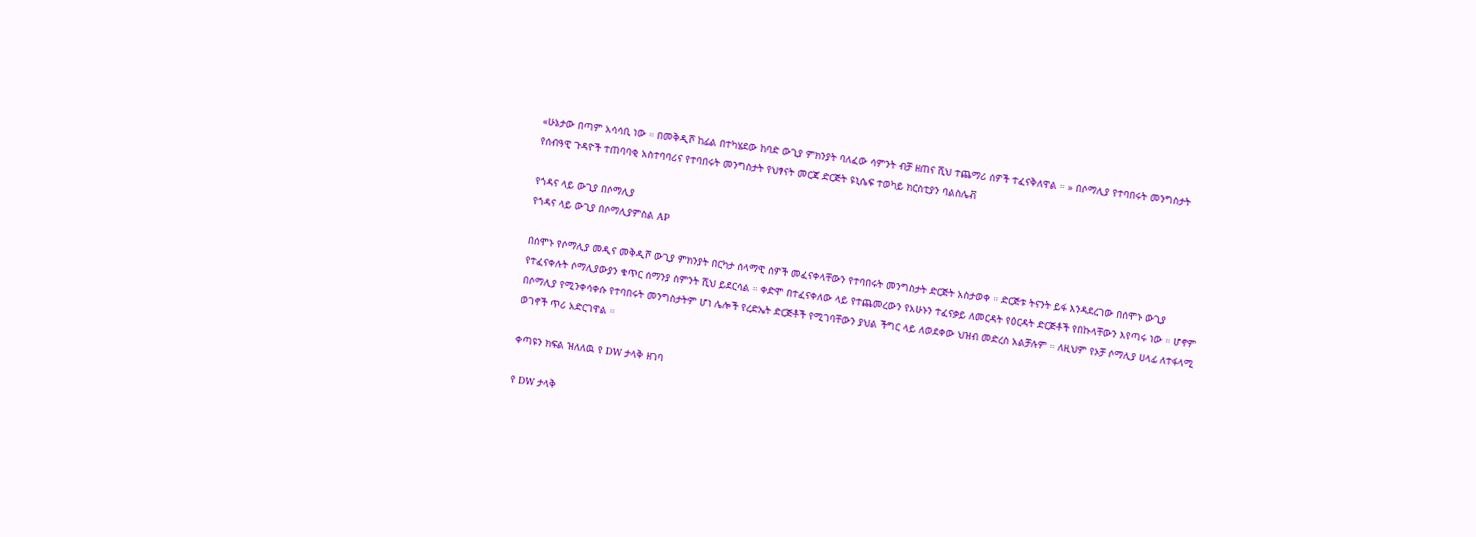«ሁኔታው በጣም አሳሳቢ ነው ። በመቅዲሾ ከፊል በተካሄደው ከባድ ውጊያ ምክንያት ባለፈው ሳምንት ብቻ ዘጠና ሺህ ተጨማሪ ሰዎች ተፈናቅለዋል ። » በሶማሊያ የተባበሩት መንግስታት የሰብዓዊ ጉዳዮች ተጠባባቂ አስተባባሪና የተባበሩት መንግስታት የህፃናት መርጃ ድርጅት ዩኒሴፍ ተወካይ ክርስቲያን ባልስሌቭ

የጎዳና ላይ ውጊያ በሶማሊያ
የጎዳና ላይ ውጊያ በሶማሊያምስል AP

በሰሞኑ የሶማሊያ መዲና መቅዲሾ ውጊያ ምክንያት በርካታ ሰላማዊ ሰዎች መፈናቀላቸውን የተባበሩት መንግስታት ድርጅት አስታወቀ ። ድርጅቱ ትናንት ይፋ እንዳደረገው በሰሞኑ ውጊያ የተፈናቀሉት ሶማሊያውያን ቁጥር ሰማንያ ስምንት ሺህ ይደርሳል ። ቀድሞ በተፈናቀለው ላይ የተጨመረውን የአሁኑን ተፈናቃይ ለመርዳት የዕርዳት ድርጅቶች የበኩላቸውን እየጣሩ ነው ። ሆኖም በሶማሊያ የሚንቀሳቀሱ የተባበሩት መንግስታትም ሆነ ሌሎች የረድኤት ድርጅቶች የሚገባቸውን ያህል ችግር ላይ ለወደቀው ህዝብ መድረስ አልቻሉም ። ለዚህም የኦቻ ሶማሊያ ሀላፊ ለተፋላሚ ወገኖች ጥሪ አድርገዋል ።

ቀጣዩን ክፍል ዝለለዉ የ DW ታላቅ ዘገባ

የ DW ታላቅ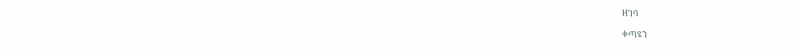ዘገባ

ቀጣዩን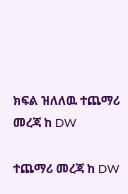ክፍል ዝለለዉ ተጨማሪ መረጃ ከ DW

ተጨማሪ መረጃ ከ DW